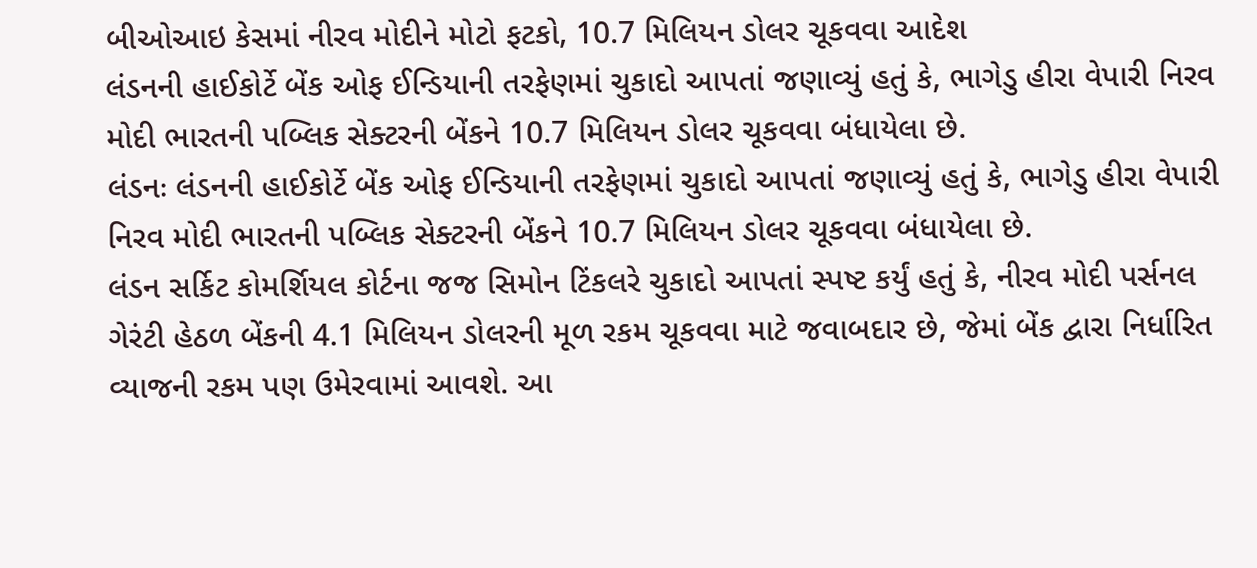બીઓઆઇ કેસમાં નીરવ મોદીને મોટો ફટકો, 10.7 મિલિયન ડોલર ચૂકવવા આદેશ
લંડનની હાઈકોર્ટે બેંક ઓફ ઈન્ડિયાની તરફેણમાં ચુકાદો આપતાં જણાવ્યું હતું કે, ભાગેડુ હીરા વેપારી નિરવ મોદી ભારતની પબ્લિક સેક્ટરની બેંકને 10.7 મિલિયન ડોલર ચૂકવવા બંધાયેલા છે.
લંડનઃ લંડનની હાઈકોર્ટે બેંક ઓફ ઈન્ડિયાની તરફેણમાં ચુકાદો આપતાં જણાવ્યું હતું કે, ભાગેડુ હીરા વેપારી નિરવ મોદી ભારતની પબ્લિક સેક્ટરની બેંકને 10.7 મિલિયન ડોલર ચૂકવવા બંધાયેલા છે.
લંડન સર્કિટ કોમર્શિયલ કોર્ટના જજ સિમોન ટિંકલરે ચુકાદો આપતાં સ્પષ્ટ કર્યું હતું કે, નીરવ મોદી પર્સનલ ગેરંટી હેઠળ બેંકની 4.1 મિલિયન ડોલરની મૂળ રકમ ચૂકવવા માટે જવાબદાર છે, જેમાં બેંક દ્વારા નિર્ધારિત વ્યાજની રકમ પણ ઉમેરવામાં આવશે. આ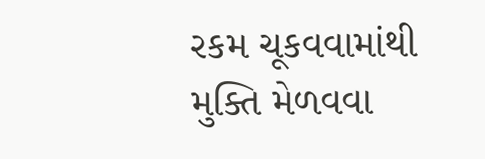રકમ ચૂકવવામાંથી મુક્તિ મેળવવા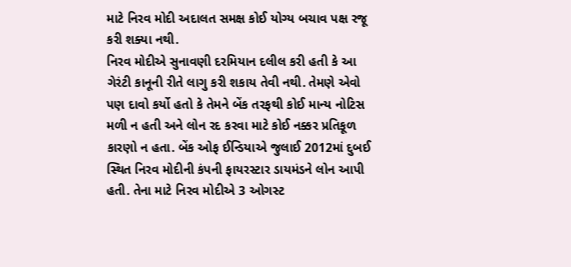માટે નિરવ મોદી અદાલત સમક્ષ કોઈ યોગ્ય બચાવ પક્ષ રજૂ કરી શક્યા નથી.
નિરવ મોદીએ સુનાવણી દરમિયાન દલીલ કરી હતી કે આ ગેરંટી કાનૂની રીતે લાગુ કરી શકાય તેવી નથી. તેમણે એવો પણ દાવો કર્યો હતો કે તેમને બેંક તરફથી કોઈ માન્ય નોટિસ મળી ન હતી અને લોન રદ કરવા માટે કોઈ નક્કર પ્રતિકૂળ કારણો ન હતા. બેંક ઓફ ઈન્ડિયાએ જુલાઈ 2012માં દુબઈ સ્થિત નિરવ મોદીની કંપની ફાયરસ્ટાર ડાયમંડને લોન આપી હતી. તેના માટે નિરવ મોદીએ 3 ઓગસ્ટ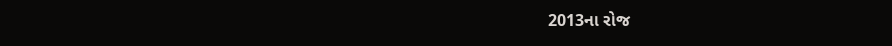2013ના રોજ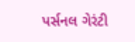પર્સનલ ગેરંટી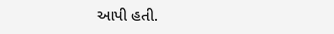આપી હતી.